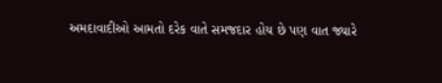અમદાવાદીઓ આમતો દરેક વાતે સમજદાર હોય છે પણ વાત જ્યારે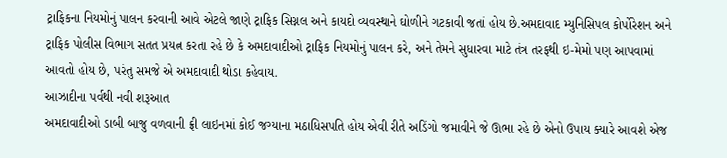ટ્રાફિકના નિયમોનું પાલન કરવાની આવે એટલે જાણે ટ્રાફિક સિગ્નલ અને કાયદો વ્યવસ્થાને ઘોળીને ગટકાવી જતાં હોય છે.અમદાવાદ મ્યુનિસિપલ કોર્પોરેશન અને ટ્રાફિક પોલીસ વિભાગ સતત પ્રયત્ન કરતા રહે છે કે અમદાવાદીઓ ટ્રાફિક નિયમોનું પાલન કરે, અને તેમને સુધારવા માટે તંત્ર તરફથી ઇ-મેમો પણ આપવામાં આવતો હોય છે, પરંતુ સમજે એ અમદાવાદી થોડા કહેવાય.
આઝાદીના પર્વથી નવી શરૂઆત
અમદાવાદીઓ ડાબી બાજુ વળવાની ફ્રી લાઇનમાં કોઈ જગ્યાના મઠાધિસપતિ હોય એવી રીતે અડિંગો જમાવીને જે ઊભા રહે છે એનો ઉપાય ક્યારે આવશે એજ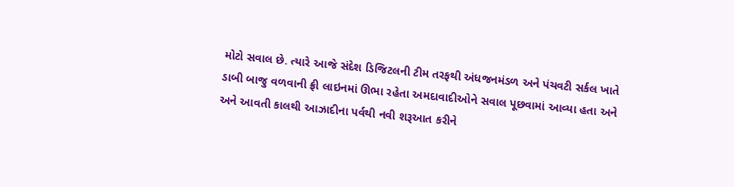મોટો સવાલ છે. ત્યારે આજે સંદેશ ડિજિટલની ટીમ તરફથી અંધજનમંડળ અને પંચવટી સર્કલ ખાતે ડાબી બાજુ વળવાની ફ્રી લાઇનમાં ઊભા રહેતા અમદાવાદીઓને સવાલ પૂછવામાં આવ્યા હતા અને અને આવતી કાલથી આઝાદીના પર્વથી નવી શરૂઆત કરીને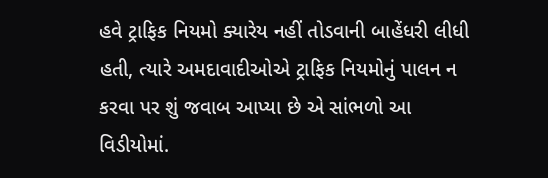હવે ટ્રાફિક નિયમો ક્યારેય નહીં તોડવાની બાહેંધરી લીધી હતી, ત્યારે અમદાવાદીઓએ ટ્રાફિક નિયમોનું પાલન ન કરવા પર શું જવાબ આપ્યા છે એ સાંભળો આ વિડીયોમાં.